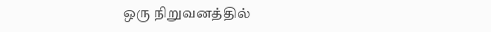ஒரு நிறுவனத்தில்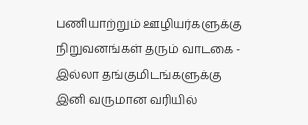பணியாற்றும் ஊழியர்களுக்கு நிறுவனங்கள் தரும் வாடகை - இல்லா தங்குமிடங்களுக்கு இனி வருமான வரியில்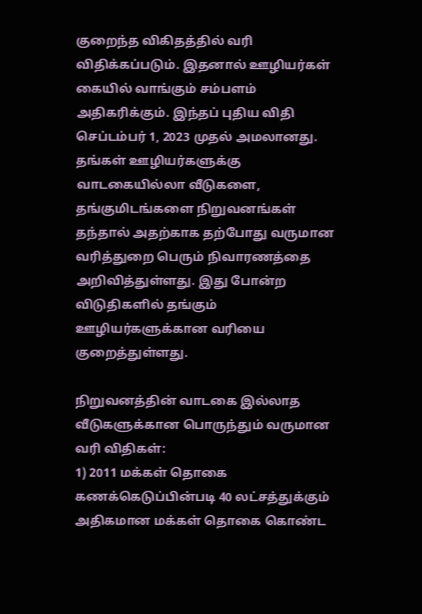குறைந்த விகிதத்தில் வரி விதிக்கப்படும். இதனால் ஊழியர்கள் கையில் வாங்கும் சம்பளம் அதிகரிக்கும். இந்தப் புதிய விதி செப்டம்பர் 1, 2023 முதல் அமலானது.
தங்கள் ஊழியர்களுக்கு வாடகையில்லா வீடுகளை, தங்குமிடங்களை நிறுவனங்கள் தந்தால் அதற்காக தற்போது வருமான வரித்துறை பெரும் நிவாரணத்தை அறிவித்துள்ளது. இது போன்ற விடுதிகளில் தங்கும் ஊழியர்களுக்கான வரியை குறைத்துள்ளது.

நிறுவனத்தின் வாடகை இல்லாத வீடுகளுக்கான பொருந்தும் வருமான வரி விதிகள்:
1) 2011 மக்கள் தொகை கணக்கெடுப்பின்படி 40 லட்சத்துக்கும் அதிகமான மக்கள் தொகை கொண்ட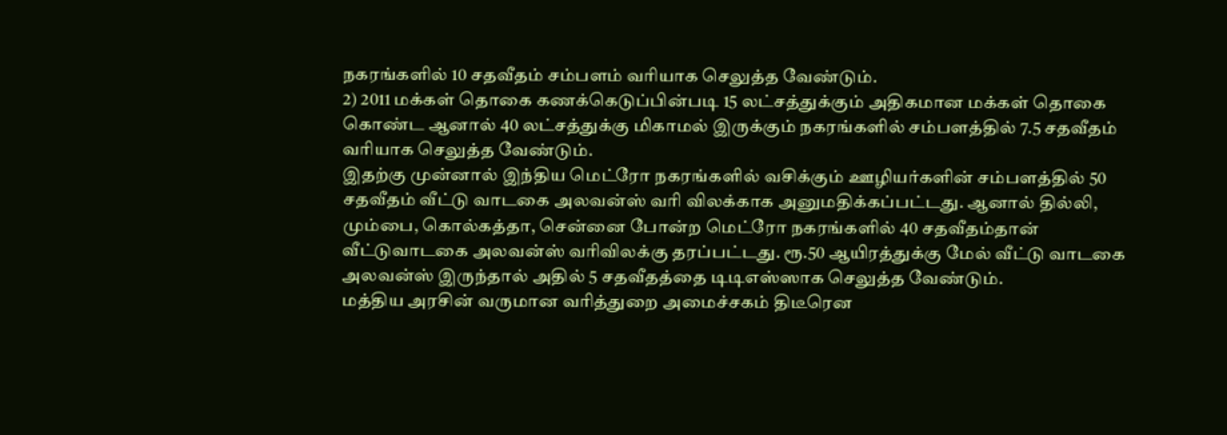நகரங்களில் 10 சதவீதம் சம்பளம் வரியாக செலுத்த வேண்டும்.
2) 2011 மக்கள் தொகை கணக்கெடுப்பின்படி 15 லட்சத்துக்கும் அதிகமான மக்கள் தொகை கொண்ட ஆனால் 40 லட்சத்துக்கு மிகாமல் இருக்கும் நகரங்களில் சம்பளத்தில் 7.5 சதவீதம் வரியாக செலுத்த வேண்டும்.
இதற்கு முன்னால் இந்திய மெட்ரோ நகரங்களில் வசிக்கும் ஊழியர்களின் சம்பளத்தில் 50 சதவீதம் வீட்டு வாடகை அலவன்ஸ் வரி விலக்காக அனுமதிக்கப்பட்டது. ஆனால் தில்லி, மும்பை, கொல்கத்தா, சென்னை போன்ற மெட்ரோ நகரங்களில் 40 சதவீதம்தான் வீட்டுவாடகை அலவன்ஸ் வரிவிலக்கு தரப்பட்டது. ரூ.50 ஆயிரத்துக்கு மேல் வீட்டு வாடகை அலவன்ஸ் இருந்தால் அதில் 5 சதவீதத்தை டிடிஎஸ்ஸாக செலுத்த வேண்டும்.
மத்திய அரசின் வருமான வரித்துறை அமைச்சகம் திடீரென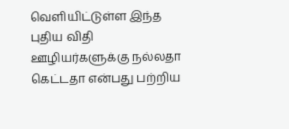வெளியிட்டுள்ள இந்த புதிய விதி ஊழியர்களுக்கு நல்லதா கெட்டதா என்பது பற்றிய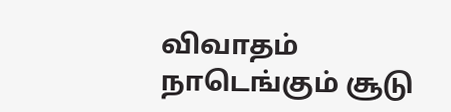விவாதம் நாடெங்கும் சூடு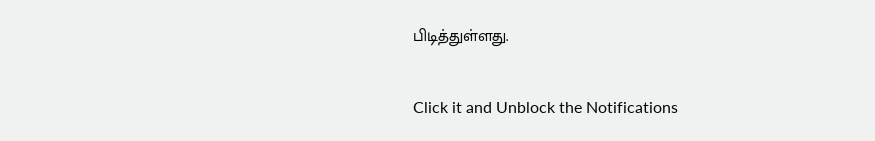பிடித்துள்ளது.


Click it and Unblock the Notifications